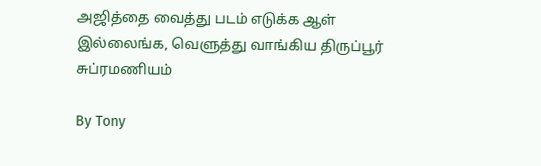அஜித்தை வைத்து படம் எடுக்க ஆள் இல்லைங்க, வெளுத்து வாங்கிய திருப்பூர் சுப்ரமணியம்

By Tony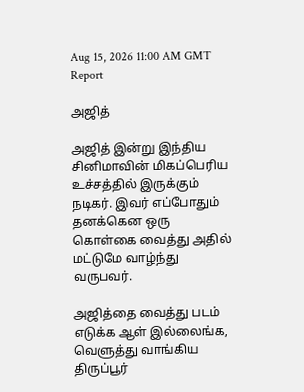Aug 15, 2026 11:00 AM GMT
Report

அஜித்

அஜித் இன்று இந்திய சினிமாவின் மிகப்பெரிய உச்சத்தில் இருக்கும் நடிகர். இவர் எப்போதும் தனக்கென ஒரு கொள்கை வைத்து அதில் மட்டுமே வாழ்ந்து வருபவர்.

அஜித்தை வைத்து படம் எடுக்க ஆள் இல்லைங்க, வெளுத்து வாங்கிய திருப்பூர்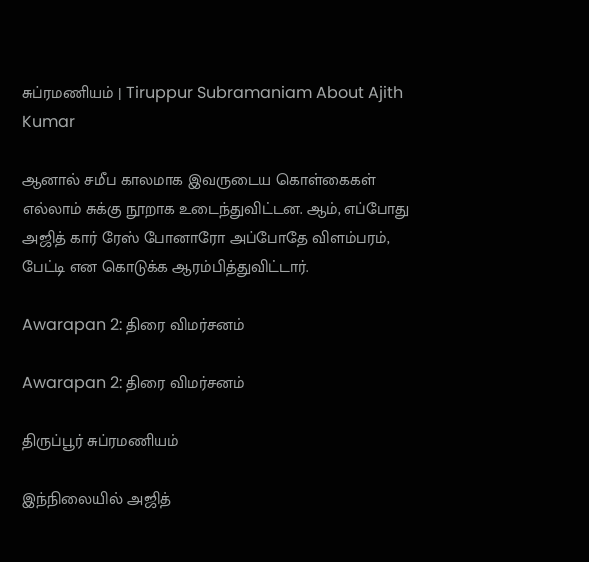சுப்ரமணியம் | Tiruppur Subramaniam About Ajith Kumar

ஆனால் சமீப காலமாக இவருடைய கொள்கைகள் எல்லாம் சுக்கு நூறாக உடைந்துவிட்டன. ஆம், எப்போது அஜித் கார் ரேஸ் போனாரோ அப்போதே விளம்பரம், பேட்டி என கொடுக்க ஆரம்பித்துவிட்டார்.

Awarapan 2: திரை விமர்சனம்

Awarapan 2: திரை விமர்சனம்

திருப்பூர் சுப்ரமணியம்

இந்நிலையில் அஜித்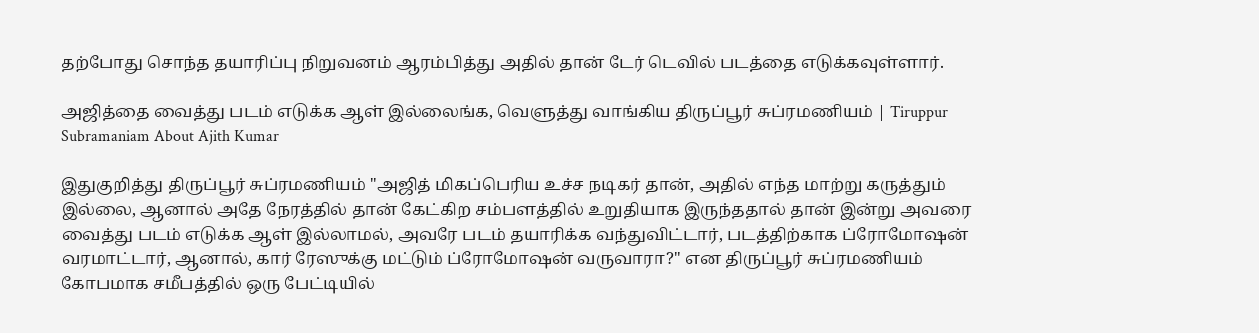தற்போது சொந்த தயாரிப்பு நிறுவனம் ஆரம்பித்து அதில் தான் டேர் டெவில் படத்தை எடுக்கவுள்ளார்.

அஜித்தை வைத்து படம் எடுக்க ஆள் இல்லைங்க, வெளுத்து வாங்கிய திருப்பூர் சுப்ரமணியம் | Tiruppur Subramaniam About Ajith Kumar

இதுகுறித்து திருப்பூர் சுப்ரமணியம் "அஜித் மிகப்பெரிய உச்ச நடிகர் தான், அதில் எந்த மாற்று கருத்தும் இல்லை, ஆனால் அதே நேரத்தில் தான் கேட்கிற சம்பளத்தில் உறுதியாக இருந்ததால் தான் இன்று அவரை வைத்து படம் எடுக்க ஆள் இல்லாமல், அவரே படம் தயாரிக்க வந்துவிட்டார், படத்திற்காக ப்ரோமோஷன் வரமாட்டார், ஆனால், கார் ரேஸுக்கு மட்டும் ப்ரோமோஷன் வருவாரா?" என திருப்பூர் சுப்ரமணியம் கோபமாக சமீபத்தில் ஒரு பேட்டியில்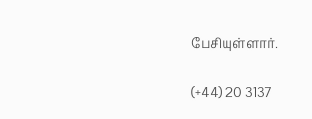பேசியுள்ளார்.

(+44) 20 3137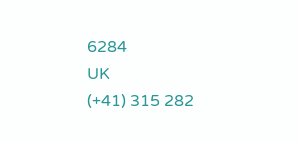6284
UK
(+41) 315 282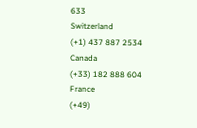633
Switzerland
(+1) 437 887 2534
Canada
(+33) 182 888 604
France
(+49)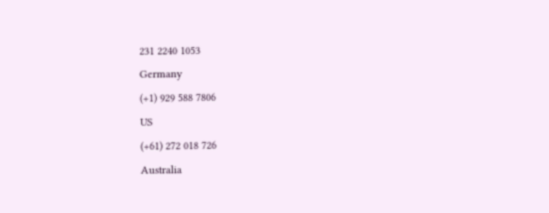231 2240 1053
Germany
(+1) 929 588 7806
US
(+61) 272 018 726
Australia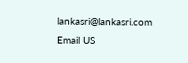lankasri@lankasri.com
Email US